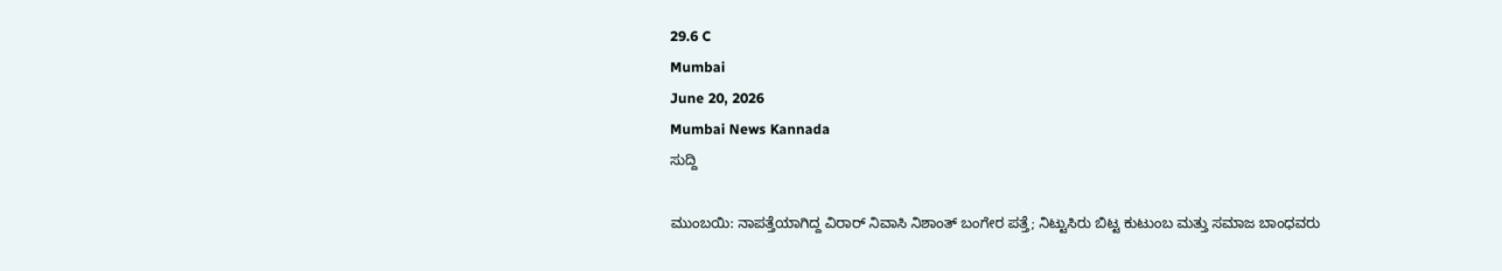29.6 C
Mumbai
June 20, 2026
Mumbai News Kannada
ಸುದ್ದಿ

ಮುಂಬಯಿ: ನಾಪತ್ತೆಯಾಗಿದ್ದ ವಿರಾರ್ ನಿವಾಸಿ ನಿಶಾಂತ್ ಬಂಗೇರ ಪತ್ತೆ; ನಿಟ್ಟುಸಿರು ಬಿಟ್ಟ ಕುಟುಂಬ ಮತ್ತು ಸಮಾಜ ಬಾಂಧವರು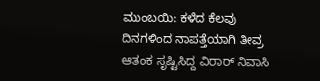ಮುಂಬಯಿ: ಕಳೆದ ಕೆಲವು ದಿನಗಳಿಂದ ನಾಪತ್ತೆಯಾಗಿ ತೀವ್ರ ಆತಂಕ ಸೃಷ್ಟಿಸಿದ್ದ ವಿರಾರ್ ನಿವಾಸಿ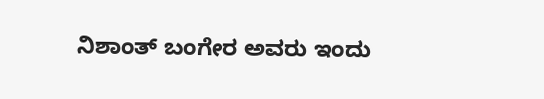ನಿಶಾಂತ್ ಬಂಗೇರ ಅವರು ಇಂದು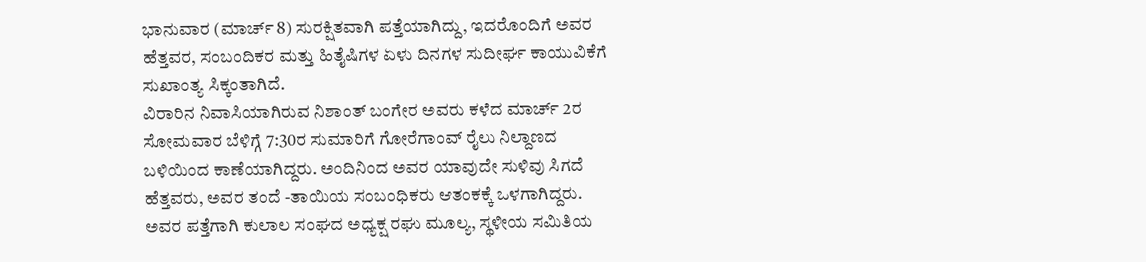ಭಾನುವಾರ (ಮಾರ್ಚ್ 8) ಸುರಕ್ಷಿತವಾಗಿ ಪತ್ತೆಯಾಗಿದ್ದು, ಇದರೊಂದಿಗೆ ಅವರ ಹೆತ್ತವರ, ಸಂಬಂದಿಕರ ಮತ್ತು ಹಿತೈಷಿಗಳ ಏಳು ದಿನಗಳ ಸುದೀರ್ಘ ಕಾಯುವಿಕೆಗೆ ಸುಖಾಂತ್ಯ ಸಿಕ್ಕಂತಾಗಿದೆ.
ವಿರಾರಿನ ನಿವಾಸಿಯಾಗಿರುವ ನಿಶಾಂತ್ ಬಂಗೇರ ಅವರು ಕಳೆದ ಮಾರ್ಚ್ 2ರ ಸೋಮವಾರ ಬೆಳಿಗ್ಗೆ 7:30ರ ಸುಮಾರಿಗೆ ಗೋರೆಗಾಂವ್ ರೈಲು ನಿಲ್ದಾಣದ ಬಳಿಯಿಂದ ಕಾಣೆಯಾಗಿದ್ದರು. ಅಂದಿನಿಂದ ಅವರ ಯಾವುದೇ ಸುಳಿವು ಸಿಗದೆ ಹೆತ್ತವರು, ಅವರ ತಂದೆ -ತಾಯಿಯ ಸಂಬಂಧಿಕರು ಆತಂಕಕ್ಕೆ ಒಳಗಾಗಿದ್ದರು. ಅವರ ಪತ್ತೆಗಾಗಿ ಕುಲಾಲ ಸಂಘದ ಅಧ್ಯಕ್ಷ ರಘು ಮೂಲ್ಯ, ಸ್ಥಳೀಯ ಸಮಿತಿಯ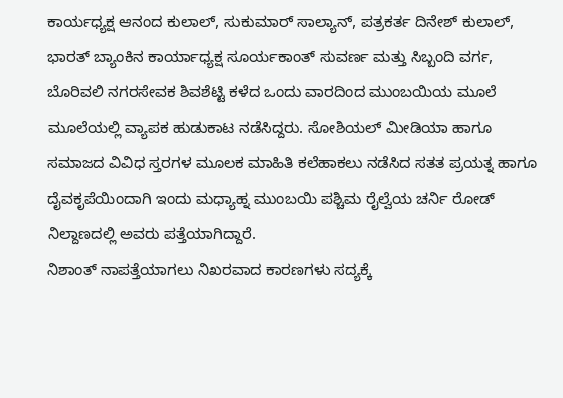ಕಾರ್ಯಧ್ಯಕ್ಷ ಆನಂದ ಕುಲಾಲ್, ಸುಕುಮಾರ್ ಸಾಲ್ಯಾನ್, ಪತ್ರಕರ್ತ ದಿನೇಶ್ ಕುಲಾಲ್, ಭಾರತ್ ಬ್ಯಾಂಕಿನ ಕಾರ್ಯಾಧ್ಯಕ್ಷ ಸೂರ್ಯಕಾಂತ್ ಸುವರ್ಣ ಮತ್ತು ಸಿಬ್ಬಂದಿ ವರ್ಗ, ಬೊರಿವಲಿ ನಗರಸೇವಕ ಶಿವಶೆಟ್ಟಿ ಕಳೆದ ಒಂದು ವಾರದಿಂದ ಮುಂಬಯಿಯ ಮೂಲೆ ಮೂಲೆಯಲ್ಲಿ ವ್ಯಾಪಕ ಹುಡುಕಾಟ ನಡೆಸಿದ್ದರು. ಸೋಶಿಯಲ್ ಮೀಡಿಯಾ ಹಾಗೂ ಸಮಾಜದ ವಿವಿಧ ಸ್ತರಗಳ ಮೂಲಕ ಮಾಹಿತಿ ಕಲೆಹಾಕಲು ನಡೆಸಿದ ಸತತ ಪ್ರಯತ್ನ ಹಾಗೂ ದೈವಕೃಪೆಯಿಂದಾಗಿ ಇಂದು ಮಧ್ಯಾಹ್ನ ಮುಂಬಯಿ ಪಶ್ಚಿಮ ರೈಲ್ವೆಯ ಚರ್ನಿ ರೋಡ್ ನಿಲ್ದಾಣದಲ್ಲಿ ಅವರು ಪತ್ತೆಯಾಗಿದ್ದಾರೆ.
ನಿಶಾಂತ್ ನಾಪತ್ತೆಯಾಗಲು ನಿಖರವಾದ ಕಾರಣಗಳು ಸದ್ಯಕ್ಕೆ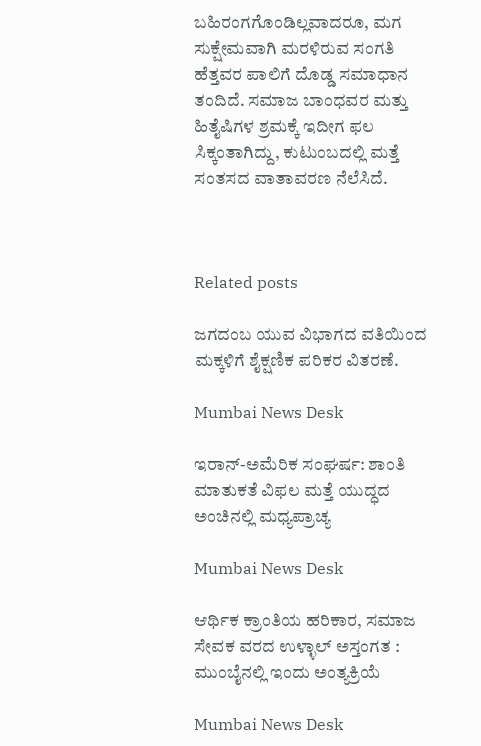ಬಹಿರಂಗಗೊಂಡಿಲ್ಲವಾದರೂ, ಮಗ ಸುಕ್ಷೇಮವಾಗಿ ಮರಳಿರುವ ಸಂಗತಿ ಹೆತ್ತವರ ಪಾಲಿಗೆ ದೊಡ್ಡ ಸಮಾಧಾನ ತಂದಿದೆ. ಸಮಾಜ ಬಾಂಧವರ ಮತ್ತು ಹಿತೈಷಿಗಳ ಶ್ರಮಕ್ಕೆ ಇದೀಗ ಫಲ ಸಿಕ್ಕಂತಾಗಿದ್ದು, ಕುಟುಂಬದಲ್ಲಿ ಮತ್ತೆ ಸಂತಸದ ವಾತಾವರಣ ನೆಲೆಸಿದೆ.



Related posts

ಜಗದಂಬ ಯುವ ವಿಭಾಗದ ವತಿಯಿಂದ ಮಕ್ಕಳಿಗೆ ಶೈಕ್ಷಣಿಕ ಪರಿಕರ ವಿತರಣೆ.

Mumbai News Desk

ಇರಾನ್-ಅಮೆರಿಕ ಸಂಘರ್ಷ: ಶಾಂತಿ ಮಾತುಕತೆ ವಿಫಲ ಮತ್ತೆ ಯುದ್ಧದ ಅಂಚಿನಲ್ಲಿ ಮಧ್ಯಪ್ರಾಚ್ಯ

Mumbai News Desk

ಆರ್ಥಿಕ ಕ್ರಾಂತಿಯ ಹರಿಕಾರ, ಸಮಾಜ ಸೇವಕ ವರದ ಉಳ್ಳಾಲ್ ಅಸ್ತಂಗತ : ಮುಂಬೈನಲ್ಲಿ ಇಂದು ಅಂತ್ಯಕ್ರಿಯೆ

Mumbai News Desk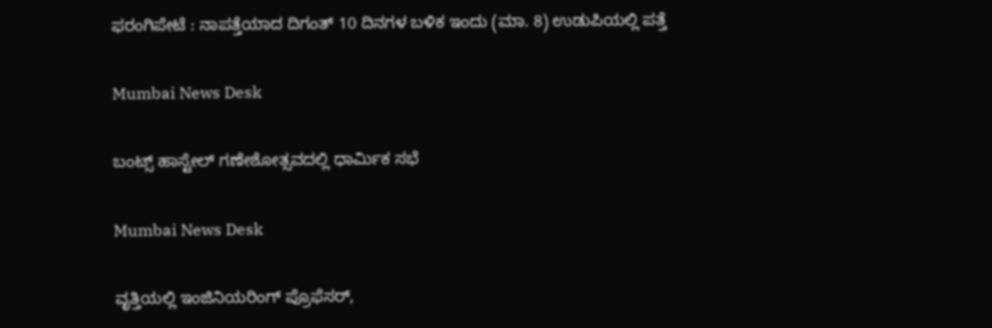ಫರಂಗಿಪೇಟೆ : ನಾಪತ್ತೆಯಾದ ದಿಗಂತ್ 10 ದಿನಗಳ ಬಳಿಕ ಇಂದು (ಮಾ. 8) ಉಡುಪಿಯಲ್ಲಿ ಪತ್ತೆ

Mumbai News Desk

ಬಂಟ್ಸ್ ಹಾಸ್ಟೇಲ್ ಗಣೇಶೋತ್ಸವದಲ್ಲಿ ಧಾರ್ಮಿಕ ಸಭೆ

Mumbai News Desk

ವೃತ್ತಿಯಲ್ಲಿ ಇಂಜಿನಿಯರಿಂಗ್ ಪ್ರೊಫೆಸರ್,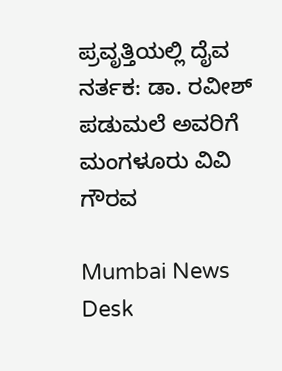ಪ್ರವೃತ್ತಿಯಲ್ಲಿ ದೈವ ನರ್ತಕ: ಡಾ. ರವೀಶ್ ಪಡುಮಲೆ ಅವರಿಗೆ ಮಂಗಳೂರು ವಿವಿ ಗೌರವ

Mumbai News Desk